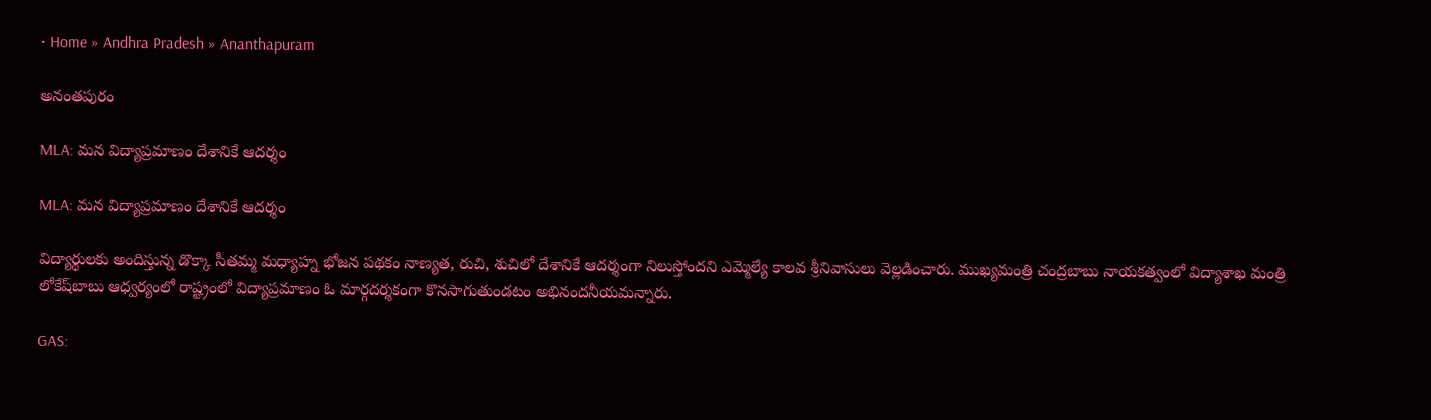• Home » Andhra Pradesh » Ananthapuram

అనంతపురం

MLA: మన విద్యాప్రమాణం దేశానికే ఆదర్శం

MLA: మన విద్యాప్రమాణం దేశానికే ఆదర్శం

విద్యార్థులకు అందిస్తున్న డొక్కా సీతమ్మ మధ్యాహ్న భోజన పథకం నాణ్యత, రుచి, శుచిలో దేశానికే ఆదర్శంగా నిలుస్తోందని ఎమ్మెల్యే కాలవ శ్రీనివాసులు వెల్లడించారు. ముఖ్యమంత్రి చంద్రబాబు నాయకత్వంలో విద్యాశాఖ మంత్రి లోకేష్‌బాబు ఆధ్వర్యంలో రాష్ట్రంలో విద్యాప్రమాణం ఓ మార్గదర్శకంగా కొనసాగుతుండటం అభినందనీయమన్నారు.

GAS: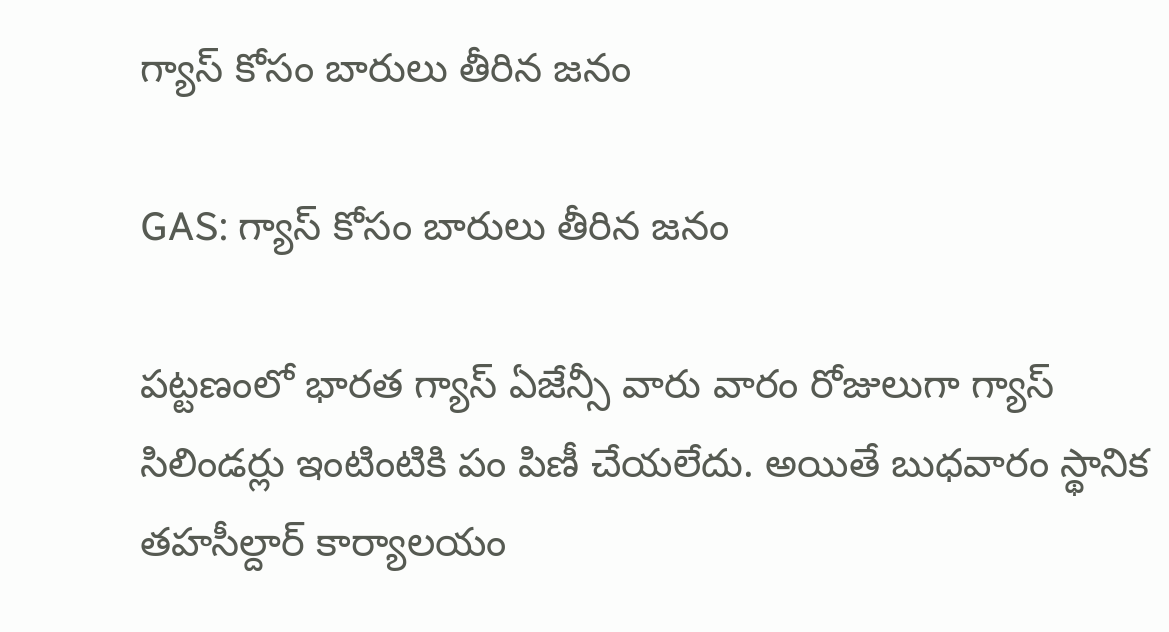గ్యాస్‌ కోసం బారులు తీరిన జనం

GAS: గ్యాస్‌ కోసం బారులు తీరిన జనం

పట్టణంలో భారత గ్యాస్‌ ఏజేన్సీ వారు వారం రోజులుగా గ్యాస్‌ సిలిండర్లు ఇంటింటికి పం పిణీ చేయలేదు. అయితే బుధవారం స్థానిక తహసీల్దార్‌ కార్యాలయం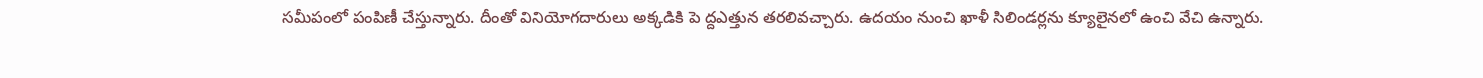సమీపంలో పంపిణీ చేస్తున్నారు. దీంతో వినియోగదారులు అక్కడికి పె ద్దఎత్తున తరలివచ్చారు. ఉదయం నుంచి ఖాళీ సిలిండర్లను క్యూలైనలో ఉంచి వేచి ఉన్నారు.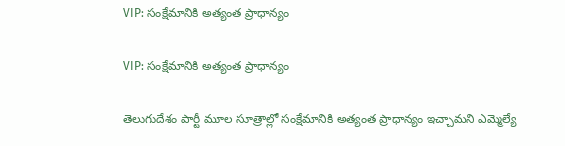VIP: సంక్షేమానికి అత్యంత ప్రాధాన్యం

VIP: సంక్షేమానికి అత్యంత ప్రాధాన్యం

తెలుగుదేశం పార్టీ మూల సూత్రాల్లో సంక్షేమానికి అత్యంత ప్రాధాన్యం ఇచ్చామని ఎమ్మెల్యే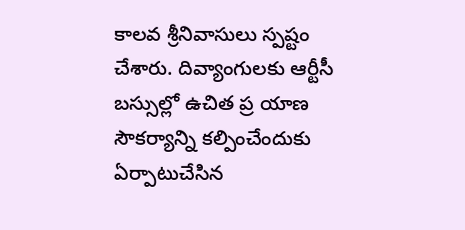కాలవ శ్రీనివాసులు స్పష్టం చేశారు. దివ్యాంగులకు ఆర్టీసీ బస్సుల్లో ఉచిత ప్ర యాణ సౌకర్యాన్ని కల్పించేందుకు ఏర్పాటుచేసిన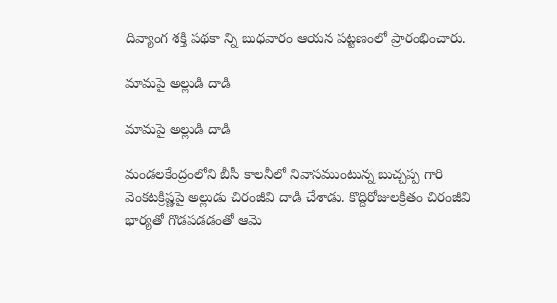దివ్యాంగ శక్తి పథకా న్ని బుధవారం ఆయన పట్టణంలో ప్రారంభించారు.

మామపై అల్లుడి దాడి

మామపై అల్లుడి దాడి

మండలకేంద్రంలోని బీసీ కాలనీలో నివాసముంటున్న బుచ్చప్ప గారి వెంకటక్రిష్ణపై అల్లుడు చిరంజీవి దాడి చేశాడు. కొద్దిరోజులక్రితం చిరంజీవి భార్యతో గొడపడడంతో ఆమె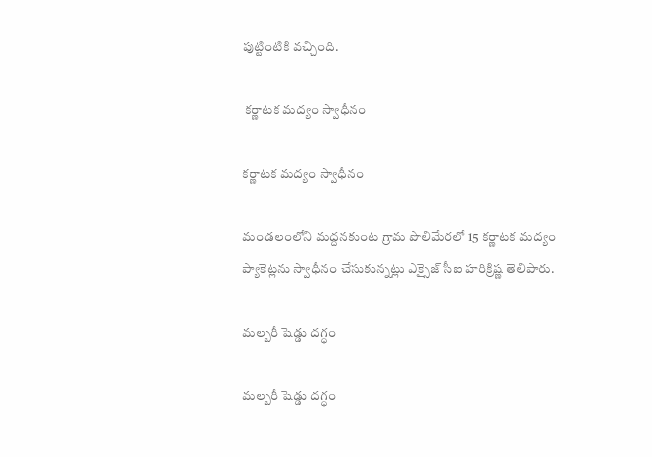పుట్టింటికి వచ్చింది.

 కర్ణాటక మద్యం స్వాధీనం

కర్ణాటక మద్యం స్వాధీనం

మండలంలోని మద్దనకుంట గ్రామ పొలిమేరలో 15 కర్ణాటక మద్యం ప్యాకెట్లను స్వాధీనం చేసుకున్నట్లు ఎక్సైజ్‌ సీఐ హరిక్రిష్ణ తెలిపారు.

మల్బరీ షెడ్డు దగ్ధం

మల్బరీ షెడ్డు దగ్ధం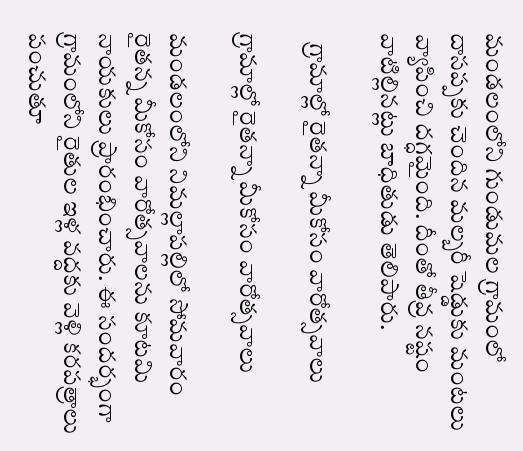మండలంలోని గుండుమల గ్రామంలో దాసప్పకు చెందిన మల్బరీ షెడ్డుకు మంటలు వ్యాపించి దగ్ధమైంది. దీంతో తీవ్ర నష్టం వాటిల్లినట్లు బాధితుడు తెలిపారు.

  గ్రామాల్లో రైతన్నా మీకోసం వారోత్సవాలు

గ్రామాల్లో రైతన్నా మీకోసం వారోత్సవాలు

మండలంలోని నిమల్లాపల్లిలో సోమవారం రైతన్న మీకోసం వారోత్సవాలను కూటమి నాయకులు ప్రారంభించారు. ఈ సందర్భంగా గ్రామంలోని రైతుల ఇళ్ల వద్దకు వెళ్లి కరపత్రాలు పంచుతూ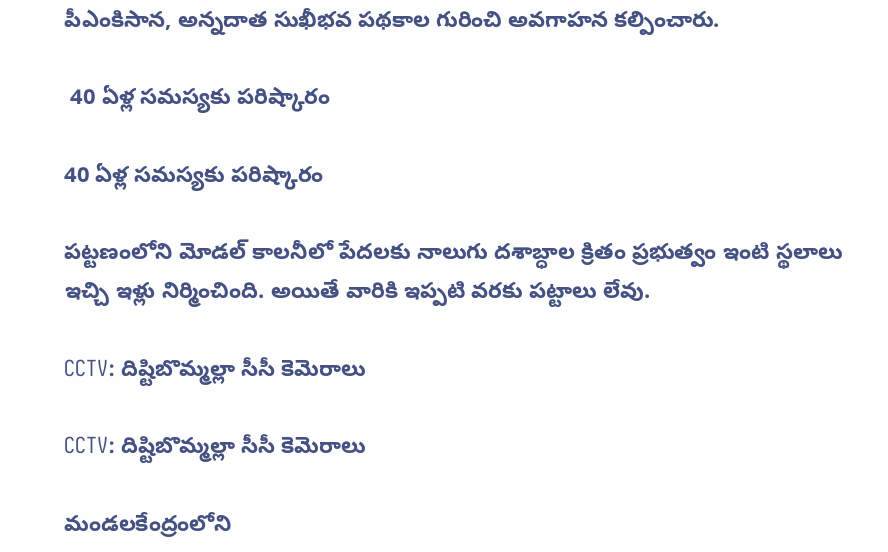పీఎంకిసాన, అన్నదాత సుఖీభవ పథకాల గురించి అవగాహన కల్పించారు.

 40 ఏళ్ల సమస్యకు పరిష్కారం

40 ఏళ్ల సమస్యకు పరిష్కారం

పట్టణంలోని మోడల్‌ కాలనీలో పేదలకు నాలుగు దశాబ్ధాల క్రితం ప్రభుత్వం ఇంటి స్థలాలు ఇచ్చి ఇళ్లు నిర్మించింది. అయితే వారికి ఇప్పటి వరకు పట్టాలు లేవు.

CCTV: దిష్టిబొమ్మల్లా సీసీ కెమెరాలు

CCTV: దిష్టిబొమ్మల్లా సీసీ కెమెరాలు

మండలకేంద్రంలోని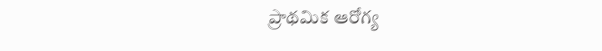ప్రాథమిక ఆరోగ్య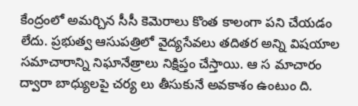కేంద్రంలో అమర్చిన సీసీ కెమెరాలు కొంత కాలంగా పని చేయడం లేదు. ప్రభుత్వ ఆసుపత్రిలో వైద్యసేవలు తదితర అన్ని విషయాల సమాచారాన్ని నిఘానేత్రాలు నిక్షిప్తం చేస్తాయి. ఆ స మాచారం ద్వారా బాధ్యులపై చర్య లు తీసుకునే అవకాశం ఉంటుం ది.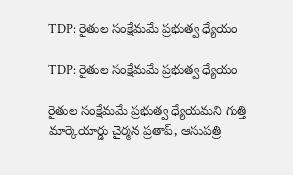TDP: రైతుల సంక్షేమమే ప్రభుత్వ ధ్యేయం

TDP: రైతుల సంక్షేమమే ప్రభుత్వ ధ్యేయం

రైతుల సంక్షేమమే ప్రభుత్వ ధ్యేయమని గుత్తి మార్కెయార్డు చైర్మన ప్రతాప్‌, ఆసుపత్రి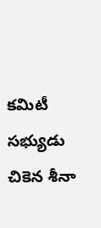కమిటీ సభ్యుడు చికెన శీనా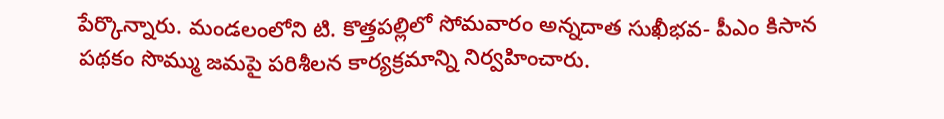పేర్కొన్నారు. మండలంలోని టి. కొత్తపల్లిలో సోమవారం అన్నదాత సుఖీభవ- పీఎం కిసాన పథకం సొమ్ము జమపై పరిశీలన కార్యక్రమాన్ని నిర్వహించారు.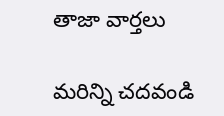తాజా వార్తలు

మరిన్ని చదవండి